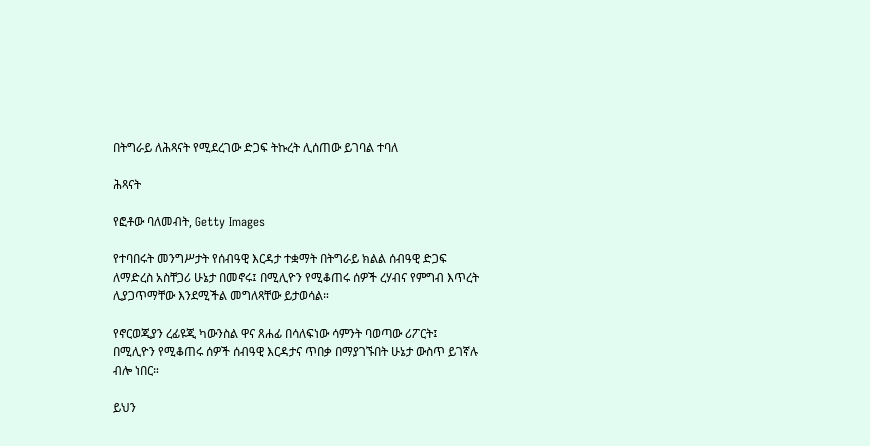በትግራይ ለሕጻናት የሚደረገው ድጋፍ ትኩረት ሊሰጠው ይገባል ተባለ

ሕጻናት

የፎቶው ባለመብት, Getty Images

የተባበሩት መንግሥታት የሰብዓዊ እርዳታ ተቋማት በትግራይ ክልል ሰብዓዊ ድጋፍ ለማድረስ አስቸጋሪ ሁኔታ በመኖሩ፤ በሚሊዮን የሚቆጠሩ ሰዎች ረሃብና የምግብ እጥረት ሊያጋጥማቸው እንደሚችል መግለጻቸው ይታወሳል።

የኖርወጂያን ረፊዩጂ ካውንስል ዋና ጸሐፊ በሳለፍነው ሳምንት ባወጣው ሪፖርት፤ በሚሊዮን የሚቆጠሩ ሰዎች ሰብዓዊ እርዳታና ጥበቃ በማያገኙበት ሁኔታ ውስጥ ይገኛሉ ብሎ ነበር።

ይህን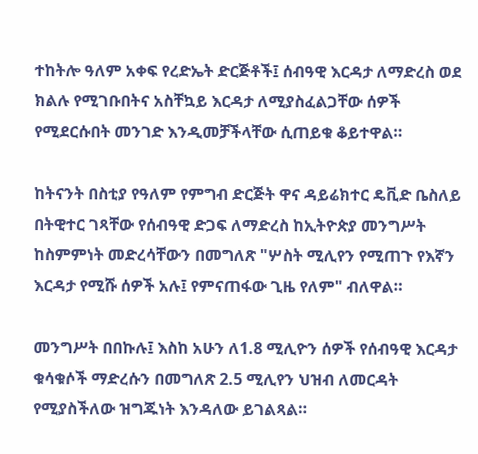ተከትሎ ዓለም አቀፍ የረድኤት ድርጅቶች፤ ሰብዓዊ እርዳታ ለማድረስ ወደ ክልሉ የሚገቡበትና አስቸኳይ እርዳታ ለሚያስፈልጋቸው ሰዎች የሚደርሱበት መንገድ እንዲመቻችላቸው ሲጠይቁ ቆይተዋል።

ከትናንት በስቲያ የዓለም የምግብ ድርጅት ዋና ዳይሬክተር ዴቪድ ቤስለይ በትዊተር ገጻቸው የሰብዓዊ ድጋፍ ለማድረስ ከኢትዮጵያ መንግሥት ከስምምነት መድረሳቸውን በመግለጽ "ሦስት ሚሊየን የሚጠጉ የእኛን እርዳታ የሚሹ ሰዎች አሉ፤ የምናጠፋው ጊዜ የለም" ብለዋል።

መንግሥት በበኩሉ፤ እስከ አሁን ለ1.8 ሚሊዮን ሰዎች የሰብዓዊ እርዳታ ቁሳቁሶች ማድረሱን በመግለጽ 2.5 ሚሊየን ህዝብ ለመርዳት የሚያስችለው ዝግጁነት እንዳለው ይገልጻል።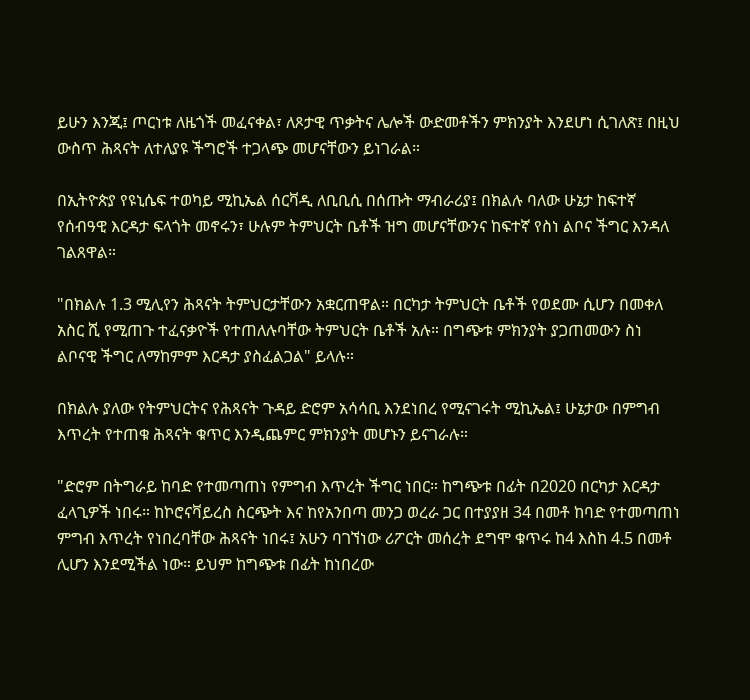ይሁን እንጂ፤ ጦርነቱ ለዜጎች መፈናቀል፣ ለጾታዊ ጥቃትና ሌሎች ውድመቶችን ምክንያት እንደሆነ ሲገለጽ፤ በዚህ ውስጥ ሕጻናት ለተለያዩ ችግሮች ተጋላጭ መሆናቸውን ይነገራል።

በኢትዮጵያ የዩኒሴፍ ተወካይ ሚኪኤል ሰርቫዲ ለቢቢሲ በሰጡት ማብራሪያ፤ በክልሉ ባለው ሁኔታ ከፍተኛ የሰብዓዊ እርዳታ ፍላጎት መኖሩን፣ ሁሉም ትምህርት ቤቶች ዝግ መሆናቸውንና ከፍተኛ የስነ ልቦና ችግር እንዳለ ገልጸዋል።

"በክልሉ 1.3 ሚሊየን ሕጻናት ትምህርታቸውን አቋርጠዋል። በርካታ ትምህርት ቤቶች የወደሙ ሲሆን በመቀለ አስር ሺ የሚጠጉ ተፈናቃዮች የተጠለሉባቸው ትምህርት ቤቶች አሉ። በግጭቱ ምክንያት ያጋጠመውን ስነ ልቦናዊ ችግር ለማከምም እርዳታ ያስፈልጋል" ይላሉ።

በክልሉ ያለው የትምህርትና የሕጻናት ጉዳይ ድሮም አሳሳቢ እንደነበረ የሚናገሩት ሚኪኤል፤ ሁኔታው በምግብ እጥረት የተጠቁ ሕጻናት ቁጥር እንዲጨምር ምክንያት መሆኑን ይናገራሉ።

"ድሮም በትግራይ ከባድ የተመጣጠነ የምግብ እጥረት ችግር ነበር። ከግጭቱ በፊት በ2020 በርካታ እርዳታ ፈላጊዎች ነበሩ። ከኮሮናቫይረስ ስርጭት እና ከየአንበጣ መንጋ ወረራ ጋር በተያያዘ 34 በመቶ ከባድ የተመጣጠነ ምግብ እጥረት የነበረባቸው ሕጻናት ነበሩ፤ አሁን ባገኘነው ሪፖርት መሰረት ደግሞ ቁጥሩ ከ4 እስከ 4.5 በመቶ ሊሆን እንደሚችል ነው። ይህም ከግጭቱ በፊት ከነበረው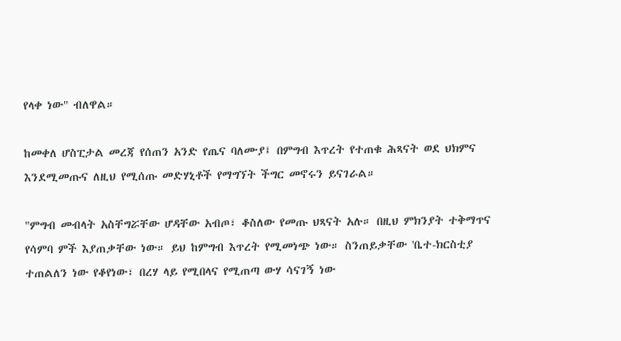የላቀ ነው" ብለዋል።

ከመቀለ ሆስፒታል መረጃ የሰጠን አንድ የጤና ባለሙያ፤ በምግብ እጥረት የተጠቁ ሕጻናት ወደ ህክምና እንደሚመጡና ለዚህ የሚሰጡ መድሃኒቶች የማግኘት ችግር መኖሩን ይናገራል።

"ምግብ መብላት አስቸግሯቸው ሆዳቸው አብጦ፣ ቆስለው የመጡ ህጻናት አሉ። በዚህ ምክንያት ተቅማጥና የሳምባ ምች እያጠቃቸው ነው። ይህ ከምግብ እጥረት የሚመነጭ ነው። ስንጠይቃቸው 'ቤተ-ክርስቲያ ተጠልለን ነው የቆየነው፣ በረሃ ላይ የሚበላና የሚጠጣ ውሃ ሳናገኝ ነው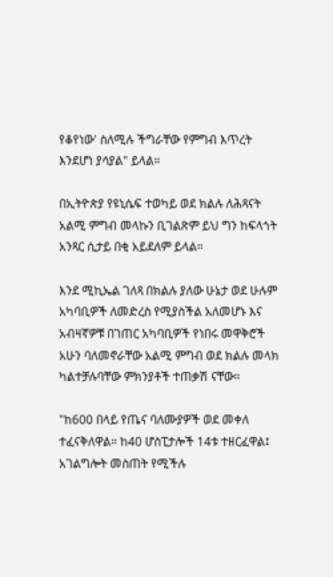የቆየነው' ስለሚሉ ችግራቸው የምግብ እጥረት እንደሆነ ያሳያል" ይላል።

በኢትዮጵያ የዩኒሴፍ ተወካይ ወደ ክልሉ ለሕጻናት አልሚ ምግብ መላኩን ቢገልጽም ይህ ግን ከፍላጎት አንጻር ሲታይ በቂ አይደለም ይላል።

እንደ ሚኪኤል ገለጻ በክልሉ ያለው ሁኔታ ወደ ሁሉም አካባቢዎች ለመድረስ የሚያስችል አለመሆኑ እና አብዛኛዎቹ በገጠር አካባቢዎች የነበሩ መዋቅሮች አሁን ባለመኖራቸው አልሚ ምግብ ወደ ክልሉ መላክ ካልተቻሉባቸው ምክንያቶች ተጠቃሽ ናቸው።

"ከ600 በላይ የጤና ባለሙያዎች ወደ መቀለ ተፈናቅለዋል። ከ40 ሆስፒታሎች 14ቱ ተዘርፈዋል፤ አገልግሎት መስጠት የሚችሉ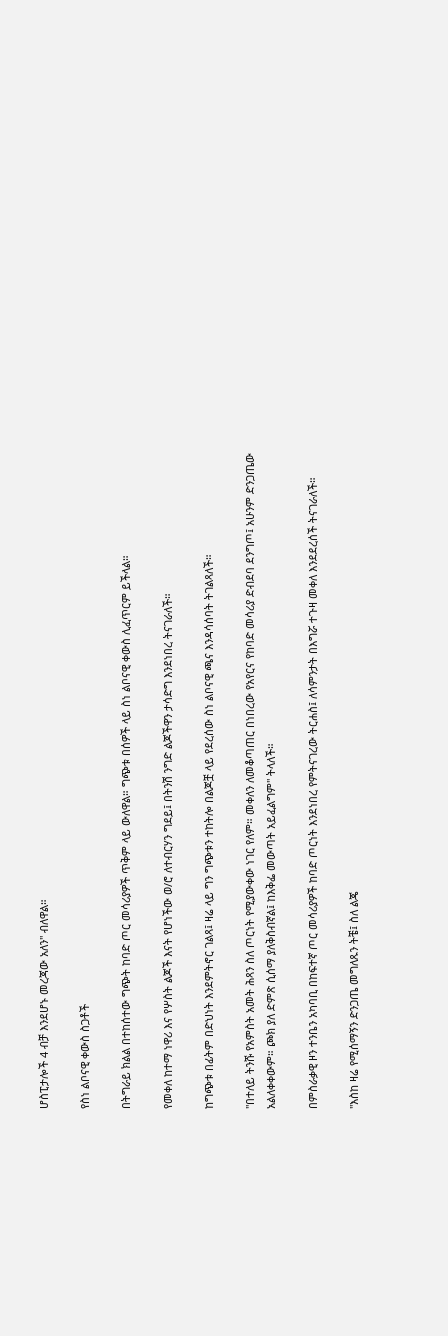ሆስፒታሎች 4 ብቻ እንደሆኑ መረጃው አለን" ብለዋል።

የስነ ልቦናዊ ቀውስ ስጋቶች

በትግራይ ክልል በተከሰተው ግጭት ከባድ ጦር መሳሪያዎች ጥቅም ላይ ውለዋል። ግጭቱ በሰዎች ላይ ስነ ልቦናዊ ቀውስ ሊፈጥርም ይችላል።

የመቀለ ከተማ ነዋሪ እና የሦስት ልጆች እናት የሆነችው ወ/ሮ ለተብርሃን ግደይ፤ በትንሽ ንግድ ልጆችዋን ታሳድግ እንደነበረ ትናገራለች።

ከግጭቱ በፊትም በድህነት እንደምትኖር ገልጻ፤ ዛሬ ላይ ግን ግጭቱን ተከትሎ በልጆቿ ላይ የደረሰው ስነ ልቦናዊ ጫና እንዳሳሰባት ትገልጻለች።

"በተለይ ትንሹ የአምስት አመት ሕጻን ስለ ጦርነት የሚያውቀው ነገር የለም። መቀለን ለመቆጣጠር በነበረው የአየርና የከባድ መሳሪያ ድብደባ ደንግጦ፤ አሁንም ድንጋጤው አልለቀቀውም። ጮክ ያለ ድምጽ ሲሰማ ያለቅስብኛል፤ ከእቅፌ መውጣት አይፈልግም" ትላለች።

በምስራቃዊ ዞን ተንቤን አካባቢ በከፍተኛ ጦር መሳሪያዎች ከባድ ጦርነት እንደነበረ የምትናገረው ትርሐስ፤ ለሳምንታት በእግሯ ተጉዛ መቀለ እንደደረሰች ትናገራለች።

"እስከ ዛሬ የሚሰማኝን ድንጋጤ መግለጹን ትቼ፤ ስለ ልጄ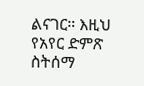ልናገር። እዚህ የአየር ድምጽ ስትሰማ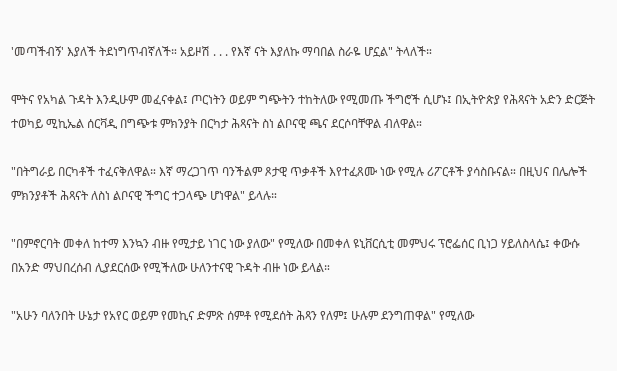'መጣችብኝ' እያለች ትደነግጥብኛለች። አይዞሽ . . . የእኛ ናት እያለኩ ማባበል ስራዬ ሆኗል" ትላለች።

ሞትና የአካል ጉዳት እንዲሁም መፈናቀል፤ ጦርነትን ወይም ግጭትን ተከትለው የሚመጡ ችግሮች ሲሆኑ፤ በኢትዮጵያ የሕጻናት አድን ድርጅት ተወካይ ሚኪኤል ሰርቫዲ በግጭቱ ምክንያት በርካታ ሕጻናት ስነ ልቦናዊ ጫና ደርሶባቸዋል ብለዋል።

"በትግራይ በርካቶች ተፈናቅለዋል። እኛ ማረጋገጥ ባንችልም ጾታዊ ጥቃቶች እየተፈጸሙ ነው የሚሉ ሪፖርቶች ያሳስቡናል። በዚህና በሌሎች ምክንያቶች ሕጻናት ለስነ ልቦናዊ ችግር ተጋላጭ ሆነዋል" ይላሉ።

"በምኖርባት መቀለ ከተማ እንኳን ብዙ የሚታይ ነገር ነው ያለው" የሚለው በመቀለ ዩኒቨርሲቲ መምህሩ ፕሮፌሰር ቢነጋ ሃይለስላሴ፤ ቀውሱ በአንድ ማህበረሰብ ሊያደርሰው የሚችለው ሁለንተናዊ ጉዳት ብዙ ነው ይላል።

"አሁን ባለንበት ሁኔታ የአየር ወይም የመኪና ድምጽ ሰምቶ የሚደሰት ሕጻን የለም፤ ሁሉም ደንግጠዋል" የሚለው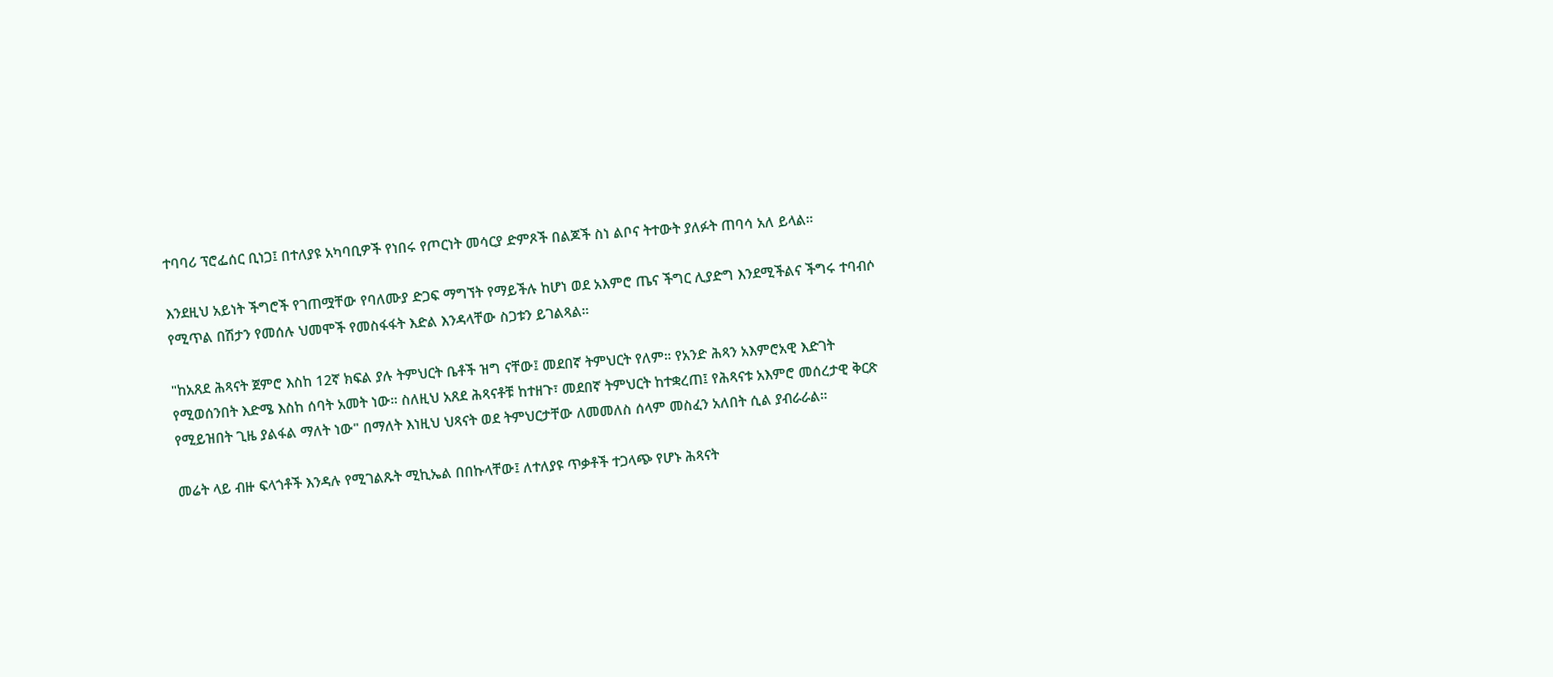ተባባሪ ፕሮፌሰር ቢነጋ፤ በተለያዩ አካባቢዎች የነበሩ የጦርነት መሳርያ ድምጾች በልጆች ስነ ልቦና ትተውት ያለፉት ጠባሳ አለ ይላል።

እንደዚህ አይነት ችግሮች የገጠሟቸው የባለሙያ ድጋፍ ማግኘት የማይችሉ ከሆነ ወደ አእምሮ ጤና ችግር ሊያድግ እንደሚችልና ችግሩ ተባብሶ የሚጥል በሽታን የመሰሉ ህመሞች የመስፋፋት እድል እንዳላቸው ስጋቱን ይገልጻል።

"ከአጸደ ሕጻናት ጀምሮ እስከ 12ኛ ክፍል ያሉ ትምህርት ቤቶች ዝግ ናቸው፤ መደበኛ ትምህርት የለም። የአንድ ሕጻን አእምሮአዊ እድገት የሚወሰንበት እድሜ እስከ ሰባት አመት ነው። ስለዚህ አጸደ ሕጻናቶቹ ከተዘጉ፣ መደበኛ ትምህርት ከተቋረጠ፤ የሕጻናቱ አእምሮ መሰረታዊ ቅርጽ የሚይዝበት ጊዜ ያልፋል ማለት ነው" በማለት እነዚህ ህጻናት ወደ ትምህርታቸው ለመመለስ ሰላም መስፈን አለበት ሲል ያብራራል።

መሬት ላይ ብዙ ፍላጎቶች እንዳሉ የሚገልጹት ሚኪኤል በበኩላቸው፤ ለተለያዩ ጥቃቶች ተጋላጭ የሆኑ ሕጻናት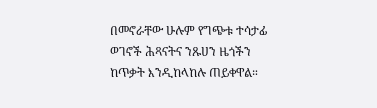በመኖራቸው ሁሉም የግጭቱ ተሳታፊ ወገኖች ሕጻናትና ንጹሀን ዜጎችን ከጥቃት እንዲከላከሉ ጠይቀዋል።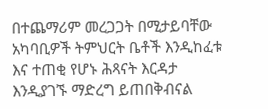በተጨማሪም መረጋጋት በሚታይባቸው አካባቢዎች ትምህርት ቤቶች እንዲከፈቱ እና ተጠቂ የሆኑ ሕጻናት እርዳታ እንዲያገኙ ማድረግ ይጠበቅብናል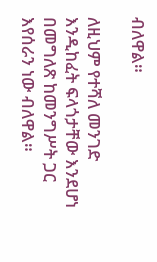ብለዋል።

ለዚህም የተሻለ መንገድ እንዲከፈት ፍላጎታቸው እንደሆነ በመግለጽ ከመንግሥት ጋር እየሰራን ነው ብለዋል።